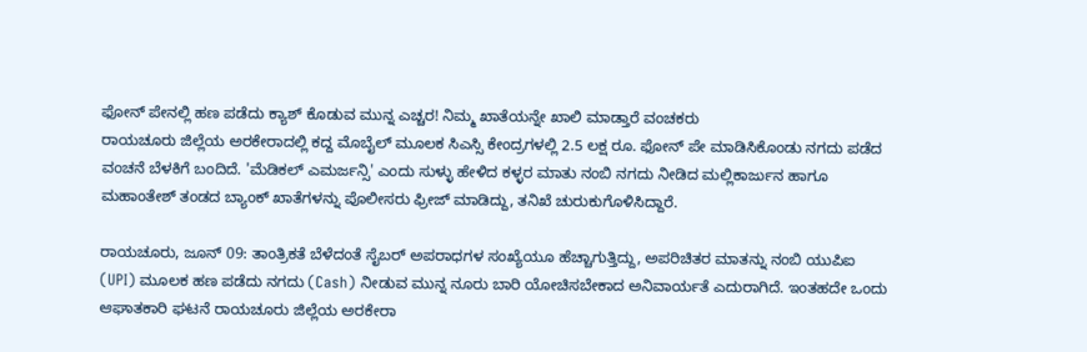ಫೋನ್ ಪೇನಲ್ಲಿ ಹಣ ಪಡೆದು ಕ್ಯಾಶ್ ಕೊಡುವ ಮುನ್ನ ಎಚ್ಚರ! ನಿಮ್ಮ ಖಾತೆಯನ್ನೇ ಖಾಲಿ ಮಾಡ್ತಾರೆ ವಂಚಕರು
ರಾಯಚೂರು ಜಿಲ್ಲೆಯ ಅರಕೇರಾದಲ್ಲಿ ಕದ್ದ ಮೊಬೈಲ್ ಮೂಲಕ ಸಿಎಸ್ಸಿ ಕೇಂದ್ರಗಳಲ್ಲಿ 2.5 ಲಕ್ಷ ರೂ. ಫೋನ್ ಪೇ ಮಾಡಿಸಿಕೊಂಡು ನಗದು ಪಡೆದ ವಂಚನೆ ಬೆಳಕಿಗೆ ಬಂದಿದೆ. 'ಮೆಡಿಕಲ್ ಎಮರ್ಜನ್ಸಿ' ಎಂದು ಸುಳ್ಳು ಹೇಳಿದ ಕಳ್ಳರ ಮಾತು ನಂಬಿ ನಗದು ನೀಡಿದ ಮಲ್ಲಿಕಾರ್ಜುನ ಹಾಗೂ ಮಹಾಂತೇಶ್ ತಂಡದ ಬ್ಯಾಂಕ್ ಖಾತೆಗಳನ್ನು ಪೊಲೀಸರು ಫ್ರೀಜ್ ಮಾಡಿದ್ದು, ತನಿಖೆ ಚುರುಕುಗೊಳಿಸಿದ್ದಾರೆ.

ರಾಯಚೂರು, ಜೂನ್ 09: ತಾಂತ್ರಿಕತೆ ಬೆಳೆದಂತೆ ಸೈಬರ್ ಅಪರಾಧಗಳ ಸಂಖ್ಯೆಯೂ ಹೆಚ್ಚಾಗುತ್ತಿದ್ದು, ಅಪರಿಚಿತರ ಮಾತನ್ನು ನಂಬಿ ಯುಪಿಐ (UPI) ಮೂಲಕ ಹಣ ಪಡೆದು ನಗದು (Cash) ನೀಡುವ ಮುನ್ನ ನೂರು ಬಾರಿ ಯೋಚಿಸಬೇಕಾದ ಅನಿವಾರ್ಯತೆ ಎದುರಾಗಿದೆ. ಇಂತಹದೇ ಒಂದು ಆಘಾತಕಾರಿ ಘಟನೆ ರಾಯಚೂರು ಜಿಲ್ಲೆಯ ಅರಕೇರಾ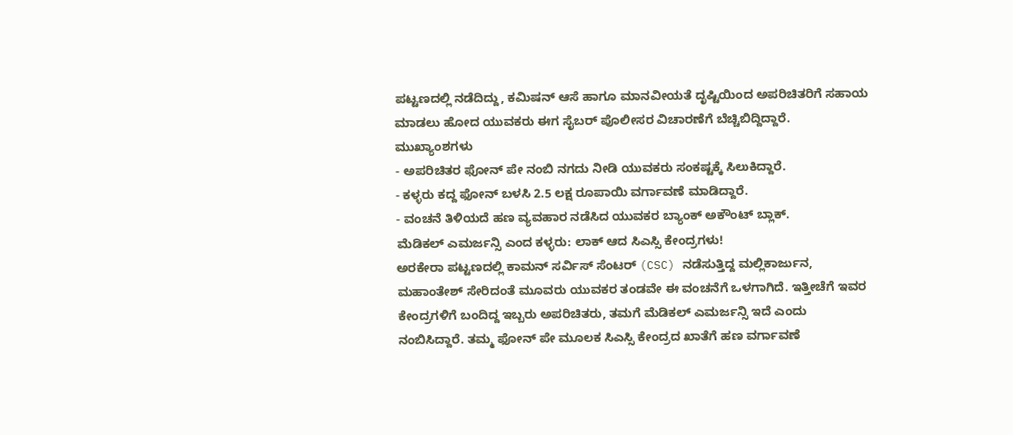ಪಟ್ಟಣದಲ್ಲಿ ನಡೆದಿದ್ದು, ಕಮಿಷನ್ ಆಸೆ ಹಾಗೂ ಮಾನವೀಯತೆ ದೃಷ್ಟಿಯಿಂದ ಅಪರಿಚಿತರಿಗೆ ಸಹಾಯ ಮಾಡಲು ಹೋದ ಯುವಕರು ಈಗ ಸೈಬರ್ ಪೊಲೀಸರ ವಿಚಾರಣೆಗೆ ಬೆಚ್ಚಿಬಿದ್ದಿದ್ದಾರೆ.
ಮುಖ್ಯಾಂಶಗಳು
- ಅಪರಿಚಿತರ ಫೋನ್ ಪೇ ನಂಬಿ ನಗದು ನೀಡಿ ಯುವಕರು ಸಂಕಷ್ಟಕ್ಕೆ ಸಿಲುಕಿದ್ದಾರೆ.
- ಕಳ್ಳರು ಕದ್ದ ಫೋನ್ ಬಳಸಿ 2.5 ಲಕ್ಷ ರೂಪಾಯಿ ವರ್ಗಾವಣೆ ಮಾಡಿದ್ದಾರೆ.
- ವಂಚನೆ ತಿಳಿಯದೆ ಹಣ ವ್ಯವಹಾರ ನಡೆಸಿದ ಯುವಕರ ಬ್ಯಾಂಕ್ ಅಕೌಂಟ್ ಬ್ಲಾಕ್.
ಮೆಡಿಕಲ್ ಎಮರ್ಜನ್ಸಿ ಎಂದ ಕಳ್ಳರು: ಲಾಕ್ ಆದ ಸಿಎಸ್ಸಿ ಕೇಂದ್ರಗಳು!
ಅರಕೇರಾ ಪಟ್ಟಣದಲ್ಲಿ ಕಾಮನ್ ಸರ್ವಿಸ್ ಸೆಂಟರ್ (CSC) ನಡೆಸುತ್ತಿದ್ದ ಮಲ್ಲಿಕಾರ್ಜುನ, ಮಹಾಂತೇಶ್ ಸೇರಿದಂತೆ ಮೂವರು ಯುವಕರ ತಂಡವೇ ಈ ವಂಚನೆಗೆ ಒಳಗಾಗಿದೆ. ಇತ್ತೀಚೆಗೆ ಇವರ ಕೇಂದ್ರಗಳಿಗೆ ಬಂದಿದ್ದ ಇಬ್ಬರು ಅಪರಿಚಿತರು, ತಮಗೆ ಮೆಡಿಕಲ್ ಎಮರ್ಜನ್ಸಿ ಇದೆ ಎಂದು ನಂಬಿಸಿದ್ದಾರೆ. ತಮ್ಮ ಫೋನ್ ಪೇ ಮೂಲಕ ಸಿಎಸ್ಸಿ ಕೇಂದ್ರದ ಖಾತೆಗೆ ಹಣ ವರ್ಗಾವಣೆ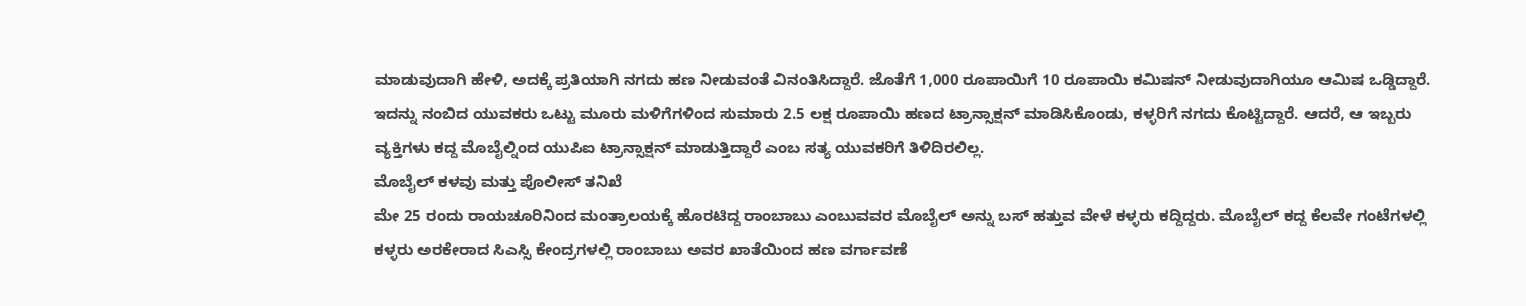ಮಾಡುವುದಾಗಿ ಹೇಳಿ, ಅದಕ್ಕೆ ಪ್ರತಿಯಾಗಿ ನಗದು ಹಣ ನೀಡುವಂತೆ ವಿನಂತಿಸಿದ್ದಾರೆ. ಜೊತೆಗೆ 1,000 ರೂಪಾಯಿಗೆ 10 ರೂಪಾಯಿ ಕಮಿಷನ್ ನೀಡುವುದಾಗಿಯೂ ಆಮಿಷ ಒಡ್ಡಿದ್ದಾರೆ.
ಇದನ್ನು ನಂಬಿದ ಯುವಕರು ಒಟ್ಟು ಮೂರು ಮಳಿಗೆಗಳಿಂದ ಸುಮಾರು 2.5 ಲಕ್ಷ ರೂಪಾಯಿ ಹಣದ ಟ್ರಾನ್ಸಾಕ್ಷನ್ ಮಾಡಿಸಿಕೊಂಡು, ಕಳ್ಳರಿಗೆ ನಗದು ಕೊಟ್ಟಿದ್ದಾರೆ. ಆದರೆ, ಆ ಇಬ್ಬರು ವ್ಯಕ್ತಿಗಳು ಕದ್ದ ಮೊಬೈಲ್ನಿಂದ ಯುಪಿಐ ಟ್ರಾನ್ಸಾಕ್ಷನ್ ಮಾಡುತ್ತಿದ್ದಾರೆ ಎಂಬ ಸತ್ಯ ಯುವಕರಿಗೆ ತಿಳಿದಿರಲಿಲ್ಲ.
ಮೊಬೈಲ್ ಕಳವು ಮತ್ತು ಪೊಲೀಸ್ ತನಿಖೆ
ಮೇ 25 ರಂದು ರಾಯಚೂರಿನಿಂದ ಮಂತ್ರಾಲಯಕ್ಕೆ ಹೊರಟಿದ್ದ ರಾಂಬಾಬು ಎಂಬುವವರ ಮೊಬೈಲ್ ಅನ್ನು ಬಸ್ ಹತ್ತುವ ವೇಳೆ ಕಳ್ಳರು ಕದ್ದಿದ್ದರು. ಮೊಬೈಲ್ ಕದ್ದ ಕೆಲವೇ ಗಂಟೆಗಳಲ್ಲಿ ಕಳ್ಳರು ಅರಕೇರಾದ ಸಿಎಸ್ಸಿ ಕೇಂದ್ರಗಳಲ್ಲಿ ರಾಂಬಾಬು ಅವರ ಖಾತೆಯಿಂದ ಹಣ ವರ್ಗಾವಣೆ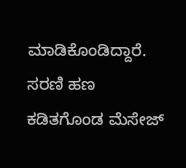ಮಾಡಿಕೊಂಡಿದ್ದಾರೆ. ಸರಣಿ ಹಣ ಕಡಿತಗೊಂಡ ಮೆಸೇಜ್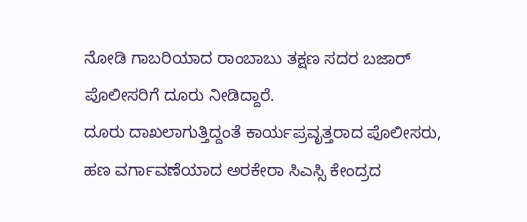ನೋಡಿ ಗಾಬರಿಯಾದ ರಾಂಬಾಬು ತಕ್ಷಣ ಸದರ ಬಜಾರ್ ಪೊಲೀಸರಿಗೆ ದೂರು ನೀಡಿದ್ದಾರೆ.
ದೂರು ದಾಖಲಾಗುತ್ತಿದ್ದಂತೆ ಕಾರ್ಯಪ್ರವೃತ್ತರಾದ ಪೊಲೀಸರು, ಹಣ ವರ್ಗಾವಣೆಯಾದ ಅರಕೇರಾ ಸಿಎಸ್ಸಿ ಕೇಂದ್ರದ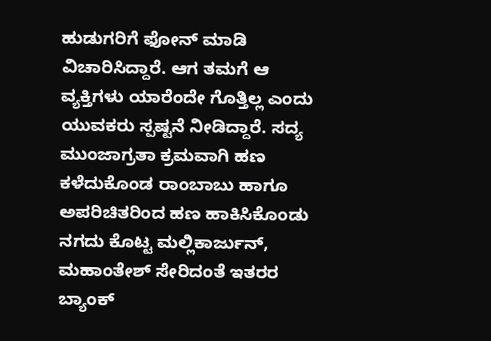ಹುಡುಗರಿಗೆ ಫೋನ್ ಮಾಡಿ ವಿಚಾರಿಸಿದ್ದಾರೆ. ಆಗ ತಮಗೆ ಆ ವ್ಯಕ್ತಿಗಳು ಯಾರೆಂದೇ ಗೊತ್ತಿಲ್ಲ ಎಂದು ಯುವಕರು ಸ್ಪಷ್ಟನೆ ನೀಡಿದ್ದಾರೆ. ಸದ್ಯ ಮುಂಜಾಗ್ರತಾ ಕ್ರಮವಾಗಿ ಹಣ ಕಳೆದುಕೊಂಡ ರಾಂಬಾಬು ಹಾಗೂ ಅಪರಿಚಿತರಿಂದ ಹಣ ಹಾಕಿಸಿಕೊಂಡು ನಗದು ಕೊಟ್ಟ ಮಲ್ಲಿಕಾರ್ಜುನ್, ಮಹಾಂತೇಶ್ ಸೇರಿದಂತೆ ಇತರರ ಬ್ಯಾಂಕ್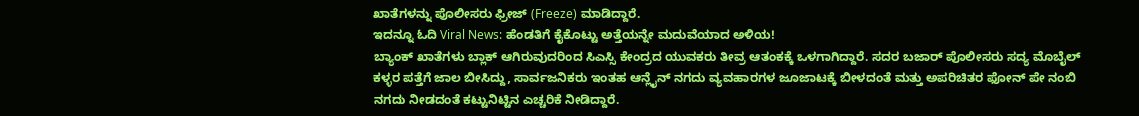ಖಾತೆಗಳನ್ನು ಪೊಲೀಸರು ಫ್ರೀಜ್ (Freeze) ಮಾಡಿದ್ದಾರೆ.
ಇದನ್ನೂ ಓದಿ Viral News: ಹೆಂಡತಿಗೆ ಕೈಕೊಟ್ಟು ಅತ್ತೆಯನ್ನೇ ಮದುವೆಯಾದ ಅಳಿಯ!
ಬ್ಯಾಂಕ್ ಖಾತೆಗಳು ಬ್ಲಾಕ್ ಆಗಿರುವುದರಿಂದ ಸಿಎಸ್ಸಿ ಕೇಂದ್ರದ ಯುವಕರು ತೀವ್ರ ಆತಂಕಕ್ಕೆ ಒಳಗಾಗಿದ್ದಾರೆ. ಸದರ ಬಜಾರ್ ಪೊಲೀಸರು ಸದ್ಯ ಮೊಬೈಲ್ ಕಳ್ಳರ ಪತ್ತೆಗೆ ಜಾಲ ಬೀಸಿದ್ದು, ಸಾರ್ವಜನಿಕರು ಇಂತಹ ಆನ್ಲೈನ್ ನಗದು ವ್ಯವಹಾರಗಳ ಜೂಜಾಟಕ್ಕೆ ಬೀಳದಂತೆ ಮತ್ತು ಅಪರಿಚಿತರ ಫೋನ್ ಪೇ ನಂಬಿ ನಗದು ನೀಡದಂತೆ ಕಟ್ಟುನಿಟ್ಟಿನ ಎಚ್ಚರಿಕೆ ನೀಡಿದ್ದಾರೆ.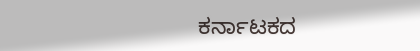ಕರ್ನಾಟಕದ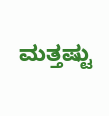ಮತ್ತಷ್ಟು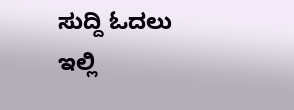ಸುದ್ದಿ ಓದಲು ಇಲ್ಲಿ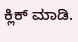ಕ್ಲಿಕ್ ಮಾಡಿ.